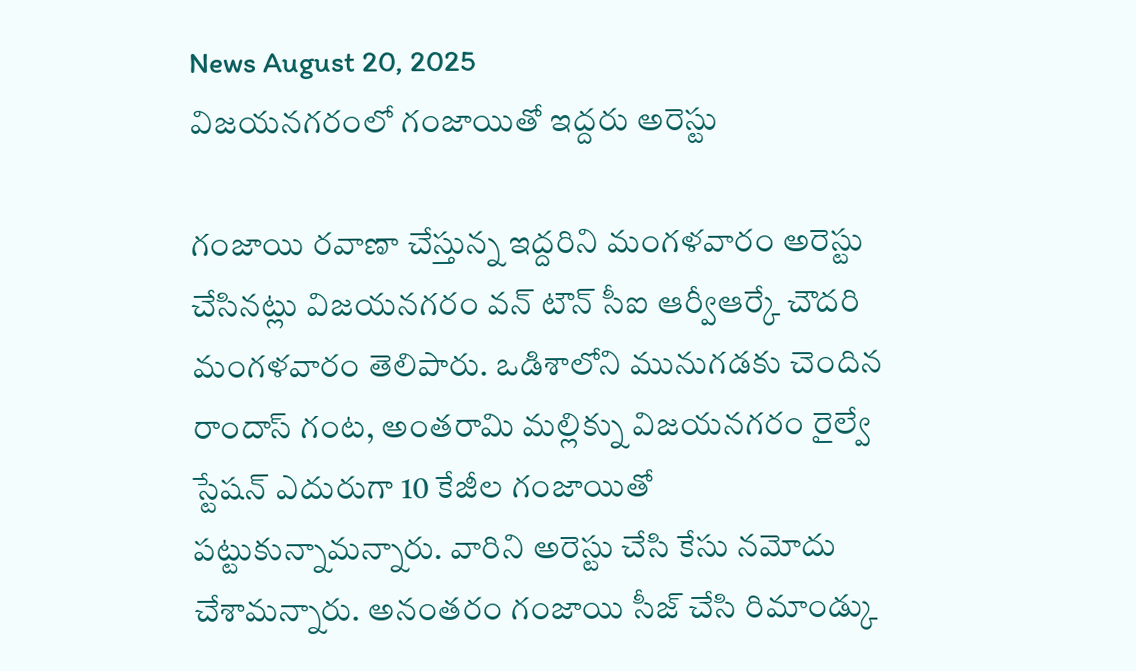News August 20, 2025
విజయనగరంలో గంజాయితో ఇద్దరు అరెస్టు

గంజాయి రవాణా చేస్తున్న ఇద్దరిని మంగళవారం అరెస్టు చేసినట్లు విజయనగరం వన్ టౌన్ సీఐ ఆర్వీఆర్కే చౌదరి మంగళవారం తెలిపారు. ఒడిశాలోని మునుగడకు చెందిన రాందాస్ గంట, అంతరామి మల్లిక్ను విజయనగరం రైల్వే స్టేషన్ ఎదురుగా 10 కేజీల గంజాయితో పట్టుకున్నామన్నారు. వారిని అరెస్టు చేసి కేసు నమోదు చేశామన్నారు. అనంతరం గంజాయి సీజ్ చేసి రిమాండ్కు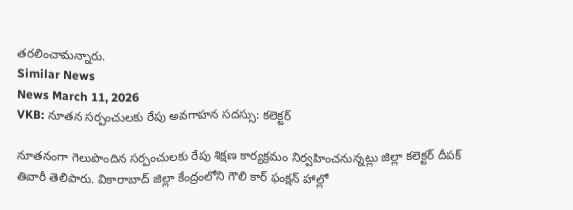తరలించామన్నారు.
Similar News
News March 11, 2026
VKB: నూతన సర్పంచులకు రేపు అవగాహన సదస్సు: కలెక్టర్

నూతనంగా గెలుపొందిన సర్పంచులకు రేపు శిక్షణ కార్యక్రమం నిర్వహించనున్నట్లు జిల్లా కలెక్టర్ దీపక్ తివారీ తెలిపారు. వికారాబాద్ జిల్లా కేంద్రంలోని గౌలి కార్ ఫంక్షన్ హాల్లో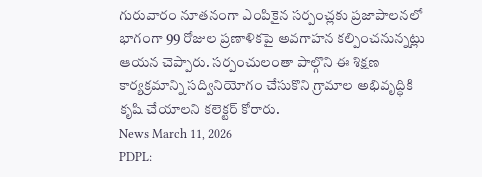గురువారం నూతనంగా ఎంపికైన సర్పంచ్లకు ప్రజాపాలనలో భాగంగా 99 రోజుల ప్రణాళికపై అవగాహన కల్పించనున్నట్లు ఆయన చెప్పారు. సర్పంచులంతా పాల్గొని ఈ శిక్షణ కార్యక్రమాన్ని సద్వినియోగం చేసుకొని గ్రామాల అభివృద్ధికి కృషి చేయాలని కలెక్టర్ కోరారు.
News March 11, 2026
PDPL: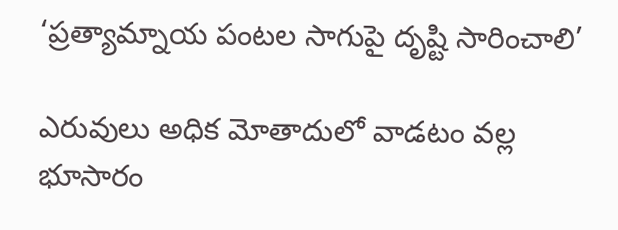‘ప్రత్యామ్నాయ పంటల సాగుపై దృష్టి సారించాలి’

ఎరువులు అధిక మోతాదులో వాడటం వల్ల భూసారం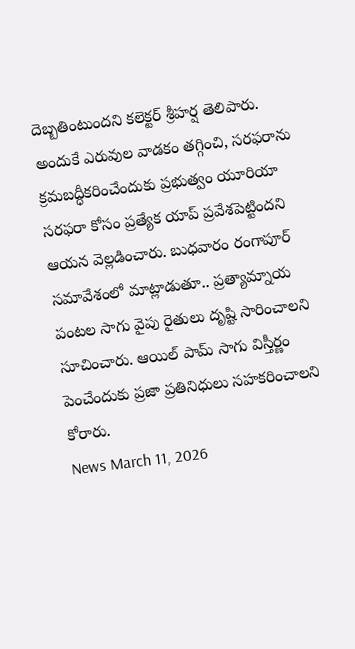దెబ్బతింటుందని కలెక్టర్ శ్రీహర్ష తెలిపారు. అందుకే ఎరువుల వాడకం తగ్గించి, సరఫరాను క్రమబద్ధీకరించేందుకు ప్రభుత్వం యూరియా సరఫరా కోసం ప్రత్యేక యాప్ ప్రవేశపెట్టిందని ఆయన వెల్లడించారు. బుధవారం రంగాపూర్ సమావేశంలో మాట్లాడుతూ.. ప్రత్యామ్నాయ పంటల సాగు వైపు రైతులు దృష్టి సారించాలని సూచించారు. ఆయిల్ పామ్ సాగు విస్తీర్ణం పెంచేందుకు ప్రజా ప్రతినిధులు సహకరించాలని కోరారు.
News March 11, 2026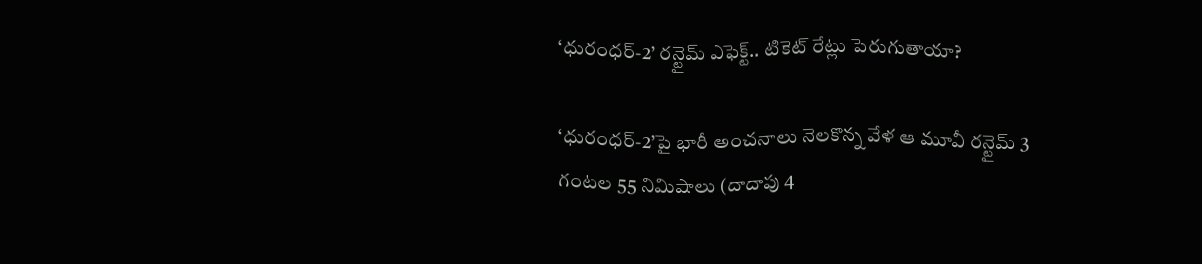‘ధురంధర్-2’ రన్టైమ్ ఎఫెక్ట్.. టికెట్ రేట్లు పెరుగుతాయా?

‘ధురంధర్-2’పై భారీ అంచనాలు నెలకొన్న వేళ ఆ మూవీ రన్టైమ్ 3 గంటల 55 నిమిషాలు (దాదాపు 4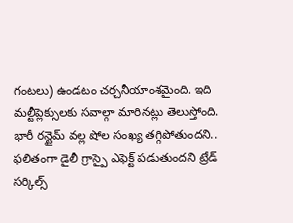గంటలు) ఉండటం చర్చనీయాంశమైంది. ఇది మల్టీప్లెక్సులకు సవాల్గా మారినట్లు తెలుస్తోంది. భారీ రన్టైమ్ వల్ల షోల సంఖ్య తగ్గిపోతుందని.. ఫలితంగా డైలీ గ్రాస్పై ఎఫెక్ట్ పడుతుందని ట్రేడ్ సర్కిల్స్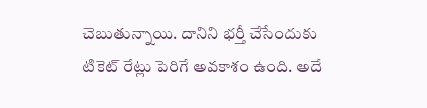చెబుతున్నాయి. దానిని భర్తీ చేసేందుకు టికెట్ రేట్లు పెరిగే అవకాశం ఉంది. అదే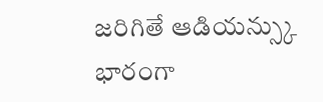జరిగితే ఆడియన్స్కు భారంగా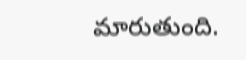మారుతుంది.